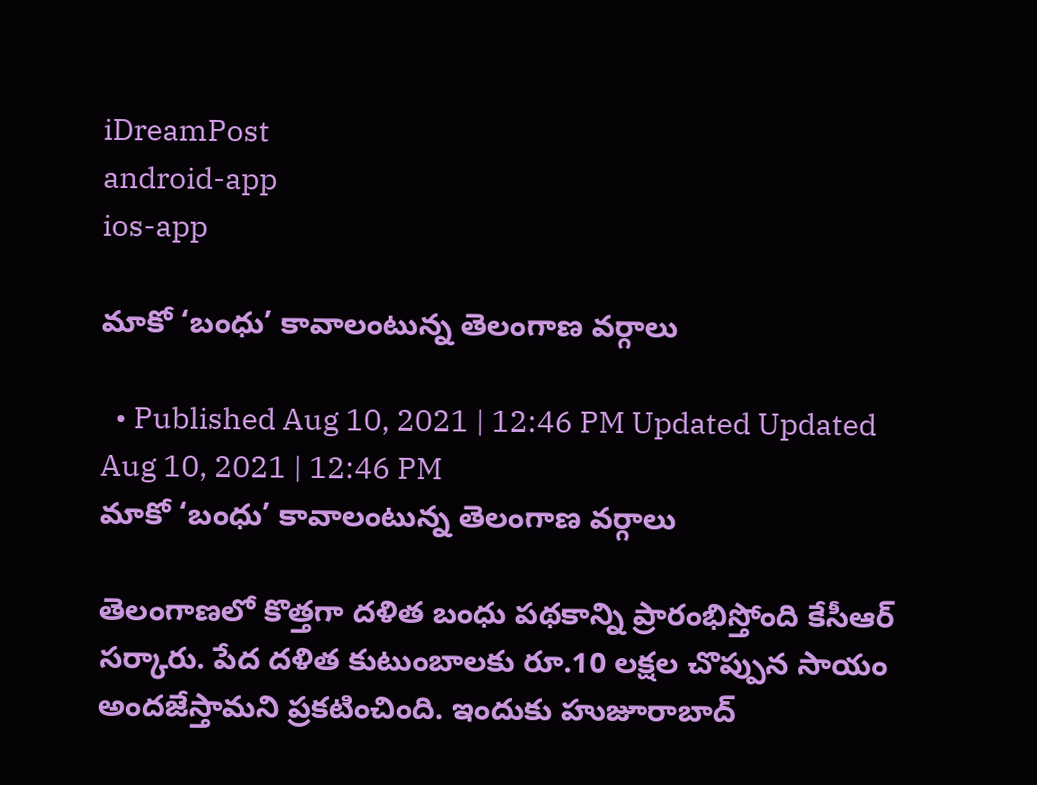iDreamPost
android-app
ios-app

మాకో ‘బంధు’ కావాలంటున్న తెలంగాణ వర్గాలు

  • Published Aug 10, 2021 | 12:46 PM Updated Updated Aug 10, 2021 | 12:46 PM
మాకో ‘బంధు’ కావాలంటున్న తెలంగాణ వర్గాలు

తెలంగాణలో కొత్తగా దళిత బంధు పథకాన్ని ప్రారంభిస్తోంది కేసీఆర్ సర్కారు. పేద దళిత కుటుంబాలకు రూ.10 లక్షల చొప్పున సాయం అందజేస్తామని ప్రకటించింది. ఇందుకు హుజూరాబాద్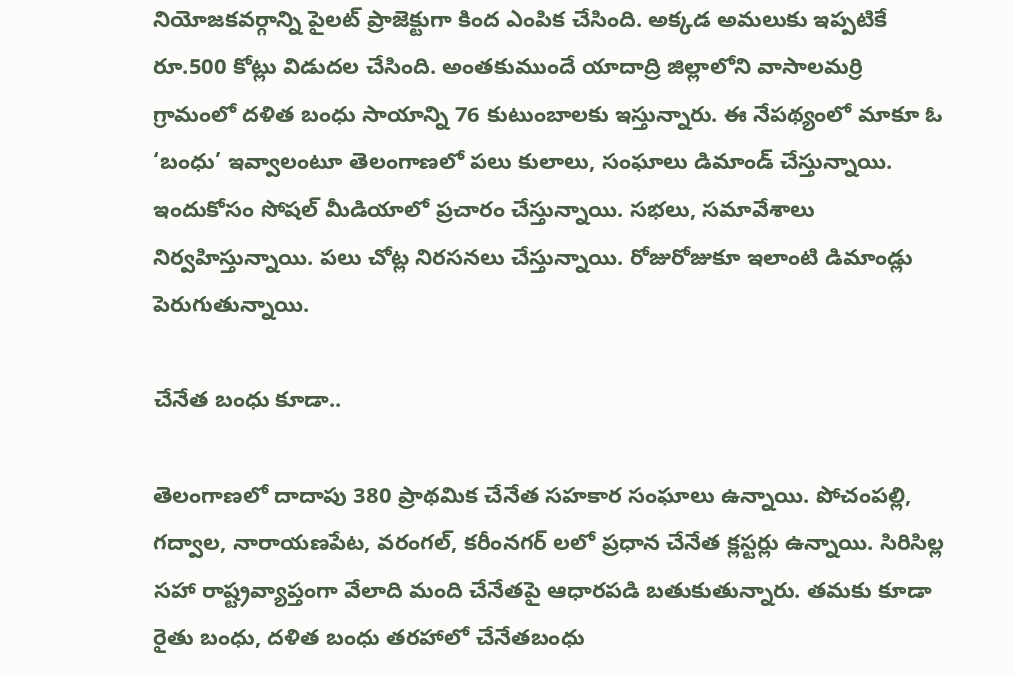నియోజకవర్గాన్ని పైలట్ ప్రాజెక్టుగా కింద ఎంపిక చేసింది. అక్కడ అమలుకు ఇప్పటికే రూ.500 కోట్లు విడుదల చేసింది. అంతకుముందే యాదాద్రి జిల్లాలోని వాసాలమర్రి గ్రామంలో దళిత బంధు సాయాన్ని 76 కుటుంబాలకు ఇస్తున్నారు. ఈ నేపథ్యంలో మాకూ ఓ ‘బంధు’ ఇవ్వాలంటూ తెలంగాణలో పలు కులాలు, సంఘాలు డిమాండ్ చేస్తున్నాయి. ఇందుకోసం సోషల్ మీడియాలో ప్రచారం చేస్తున్నాయి. సభలు, సమావేశాలు నిర్వహిస్తున్నాయి. పలు చోట్ల నిరసనలు చేస్తున్నాయి. రోజురోజుకూ ఇలాంటి డిమాండ్లు పెరుగుతున్నాయి.

చేనేత బంధు కూడా..

తెలంగాణలో దాదాపు 380 ప్రాథమిక చేనేత సహకార సంఘాలు ఉన్నాయి. పోచంపల్లి, గద్వాల, నారాయణపేట, వరంగల్, కరీంనగర్ లలో ప్రధాన చేనేత క్లస్టర్లు ఉన్నాయి. సిరిసిల్ల సహా రాష్ట్రవ్యాప్తంగా వేలాది మంది చేనేతపై ఆధారపడి బతుకుతున్నారు. తమకు కూడా రైతు బంధు, దళిత బంధు తరహాలో చేనేతబంధు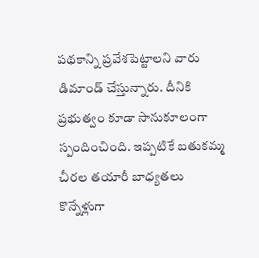పథకాన్ని ప్రవేశపెట్టాలని వారు డిమాండ్ చేస్తున్నారు. దీనికి ప్రభుత్వం కూడా సానుకూలంగా స్పందించింది. ఇప్పటికే బతుకమ్మ చీరల తయారీ బాధ్యతలు కొన్నేళ్లుగా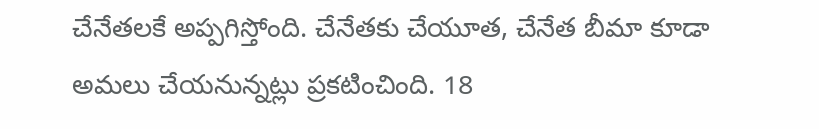చేనేతలకే అప్పగిస్తోంది. చేనేతకు చేయూత, చేనేత బీమా కూడా అమలు చేయనున్నట్లు ప్రకటించింది. 18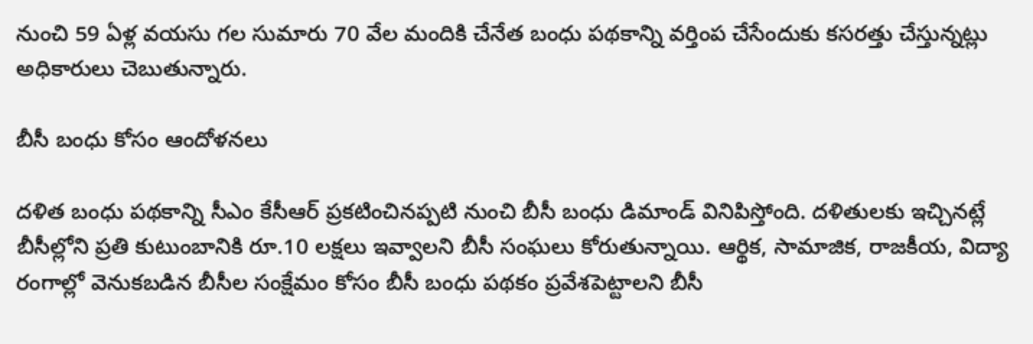నుంచి 59 ఏళ్ల వయసు గల సుమారు 70 వేల మందికి చేనేత బంధు పథకాన్ని వర్తింప చేసేందుకు కసరత్తు చేస్తున్నట్లు అధికారులు చెబుతున్నారు.

బీసీ బంధు కోసం ఆందోళనలు

దళిత బంధు పథకాన్ని సీఎం కేసీఆర్ ప్రకటించినప్పటి నుంచి బీసీ బంధు డిమాండ్ వినిపిస్తోంది. దళితులకు ఇచ్చినట్లే బీసీల్లోని ప్రతి కుటుంబానికి రూ.10 లక్షలు ఇవ్వాలని బీసీ సంఘలు కోరుతున్నాయి. ఆర్థిక, సామాజిక, రాజకీయ, విద్యా రంగాల్లో వెనుకబడిన బీసీల సంక్షేమం కోసం బీసీ బంధు పథకం ప్రవేశపెట్టాలని బీసీ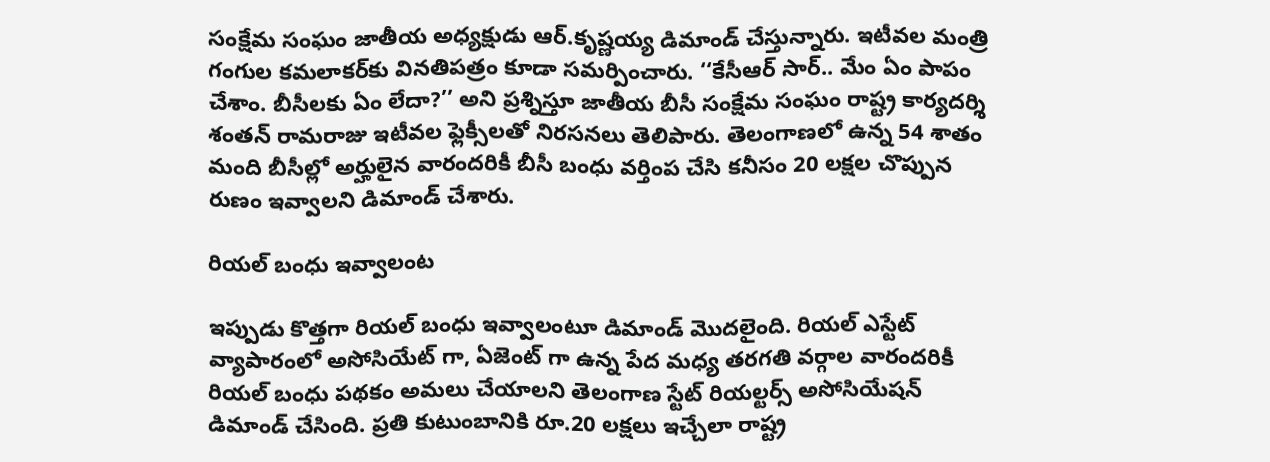సంక్షేమ సంఘం జాతీయ అధ్యక్షుడు ఆర్‌.కృష్ణయ్య డిమాండ్ చేస్తున్నారు. ఇటీవల మంత్రి గంగుల కమలాకర్‌కు వినతిపత్రం కూడా సమర్పించారు. ‘‘కేసీఆర్ సార్.. మేం ఏం పాపం చేశాం. బీసీలకు ఏం లేదా?’’ అని ప్రశ్నిస్తూ జాతీయ బీసీ సంక్షేమ సంఘం రాష్ట్ర కార్యదర్శి శంతన్ రామరాజు ఇటీవల ఫ్లెక్సీలతో నిరసనలు తెలిపారు. తెలంగాణలో ఉన్న 54 శాతం మంది బీసీల్లో అర్హులైన వారందరికీ బీసీ బంధు వర్తింప చేసి కనీసం 20 లక్షల చొప్పున రుణం ఇవ్వాలని డిమాండ్ చేశారు.

రియల్ బంధు ఇవ్వాలంట

ఇప్పుడు కొత్తగా రియల్ బంధు ఇవ్వాలంటూ డిమాండ్ మొదలైంది. రియల్ ఎస్టేట్ వ్యాపారంలో అసోసియేట్ గా, ఏజెంట్ గా ఉన్న పేద మధ్య తరగతి వర్గాల వారందరికీ రియల్ బంధు పథకం అమలు చేయాలని తెలంగాణ స్టేట్ రియల్టర్స్ అసోసియేషన్ డిమాండ్ చేసింది. ప్రతి కుటుంబానికి రూ.20 లక్షలు ఇచ్చేలా రాష్ట్ర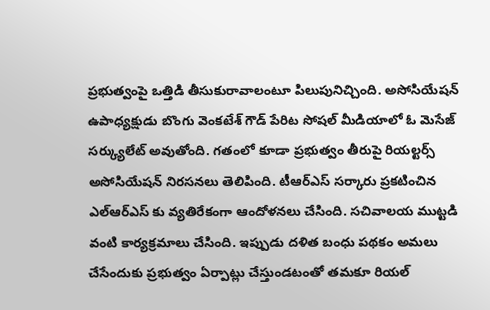ప్రభుత్వంపై ఒత్తిడి తీసుకురావాలంటూ పిలుపునిచ్చింది. అసోసియేషన్ ఉపాధ్యక్షుడు బొంగు వెంకటేశ్ గౌడ్ పేరిట సోషల్ మీడియాలో ఓ మెసేజ్ సర్క్యులేట్ అవుతోంది. గతంలో కూడా ప్రభుత్వం తీరుపై రియల్టర్స్ అసోసియేషన్ నిరసనలు తెలిపింది. టీఆర్ఎస్ సర్కారు ప్రకటించిన ఎల్ఆర్ఎస్ కు వ్యతిరేకంగా ఆందోళనలు చేసింది. సచివాలయ ముట్టడి వంటి కార్యక్రమాలు చేసింది. ఇప్పుడు దళిత బంధు పథకం అమలు చేసేందుకు ప్రభుత్వం ఏర్పాట్లు చేస్తుండటంతో తమకూ రియల్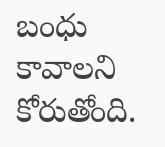బంధు కావాలని కోరుతోంది.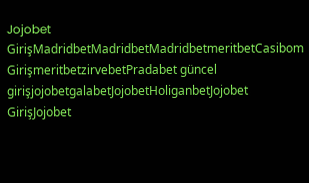Jojobet GirişMadridbetMadridbetMadridbetmeritbetCasibom GirişmeritbetzirvebetPradabet güncel girişjojobetgalabetJojobetHoliganbetJojobet GirişJojobet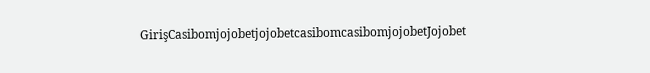GirişCasibomjojobetjojobetcasibomcasibomjojobetJojobet